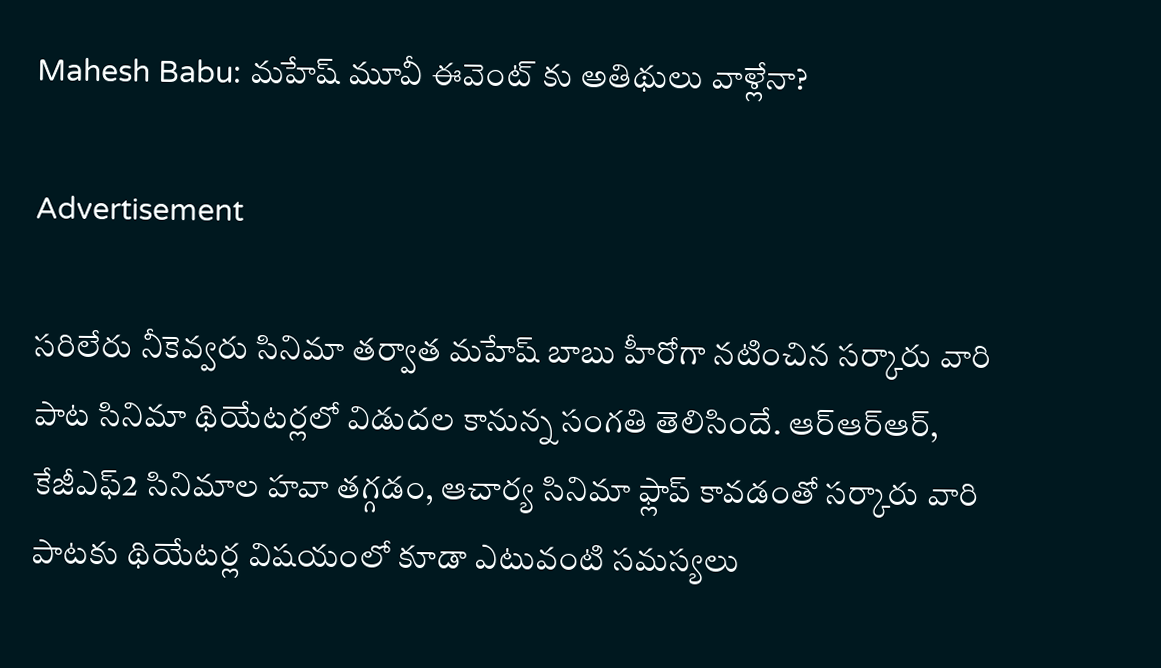Mahesh Babu: మహేష్ మూవీ ఈవెంట్ కు అతిథులు వాళ్లేనా?

Advertisement

సరిలేరు నీకెవ్వరు సినిమా తర్వాత మహేష్ బాబు హీరోగా నటించిన సర్కారు వారి పాట సినిమా థియేటర్లలో విడుదల కానున్న సంగతి తెలిసిందే. ఆర్ఆర్ఆర్, కేజీఎఫ్2 సినిమాల హవా తగ్గడం, ఆచార్య సినిమా ఫ్లాప్ కావడంతో సర్కారు వారి పాటకు థియేటర్ల విషయంలో కూడా ఎటువంటి సమస్యలు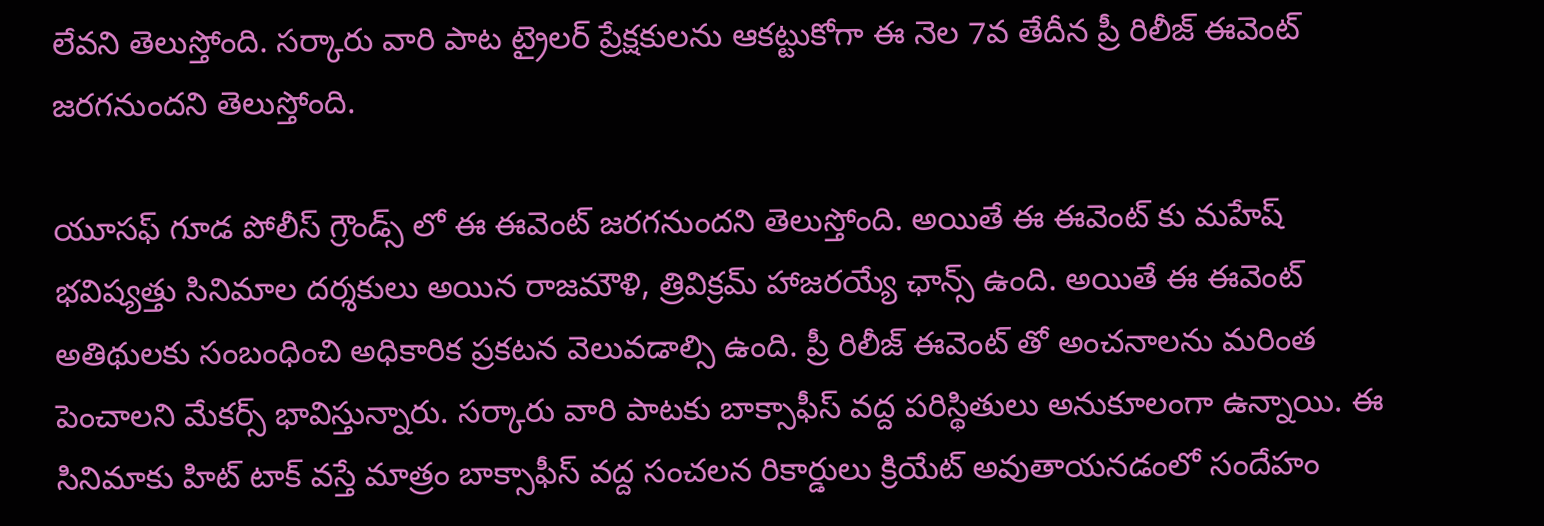లేవని తెలుస్తోంది. సర్కారు వారి పాట ట్రైలర్ ప్రేక్షకులను ఆకట్టుకోగా ఈ నెల 7వ తేదీన ప్రీ రిలీజ్ ఈవెంట్ జరగనుందని తెలుస్తోంది.

యూసఫ్ గూడ పోలీస్ గ్రౌండ్స్ లో ఈ ఈవెంట్ జరగనుందని తెలుస్తోంది. అయితే ఈ ఈవెంట్ కు మహేష్ భవిష్యత్తు సినిమాల దర్శకులు అయిన రాజమౌళి, త్రివిక్రమ్ హాజరయ్యే ఛాన్స్ ఉంది. అయితే ఈ ఈవెంట్ అతిథులకు సంబంధించి అధికారిక ప్రకటన వెలువడాల్సి ఉంది. ప్రీ రిలీజ్ ఈవెంట్ తో అంచనాలను మరింత పెంచాలని మేకర్స్ భావిస్తున్నారు. సర్కారు వారి పాటకు బాక్సాఫీస్ వద్ద పరిస్థితులు అనుకూలంగా ఉన్నాయి. ఈ సినిమాకు హిట్ టాక్ వస్తే మాత్రం బాక్సాఫీస్ వద్ద సంచలన రికార్డులు క్రియేట్ అవుతాయనడంలో సందేహం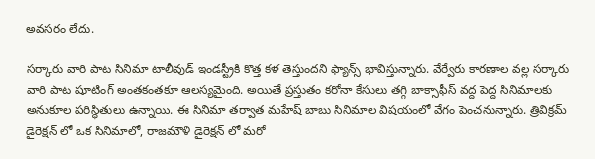అవసరం లేదు.

సర్కారు వారి పాట సినిమా టాలీవుడ్ ఇండస్ట్రీకి కొత్త కళ తెస్తుందని ఫ్యాన్స్ భావిస్తున్నారు. వేర్వేరు కారణాల వల్ల సర్కారు వారి పాట షూటింగ్ అంతకంతకూ ఆలస్యమైంది. అయితే ప్రస్తుతం కరోనా కేసులు తగ్గి బాక్సాఫీస్ వద్ద పెద్ద సినిమాలకు అనుకూల పరిస్థితులు ఉన్నాయి. ఈ సినిమా తర్వాత మహేష్ బాబు సినిమాల విషయంలో వేగం పెంచనున్నారు. త్రివిక్రమ్ డైరెక్షన్ లో ఒక సినిమాలో, రాజమౌళి డైరెక్షన్ లో మరో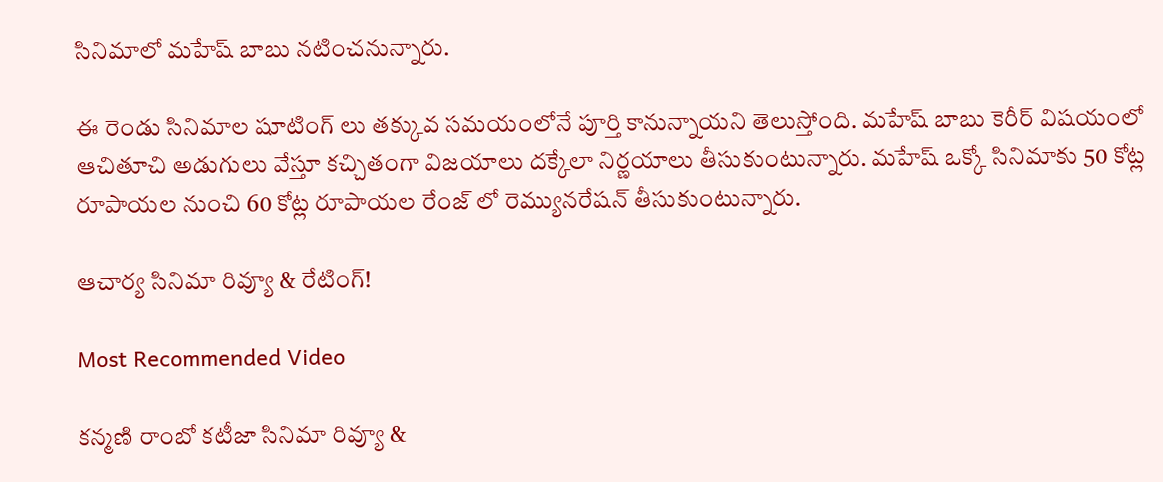సినిమాలో మహేష్ బాబు నటించనున్నారు.

ఈ రెండు సినిమాల షూటింగ్ లు తక్కువ సమయంలోనే పూర్తి కానున్నాయని తెలుస్తోంది. మహేష్ బాబు కెరీర్ విషయంలో ఆచితూచి అడుగులు వేస్తూ కచ్చితంగా విజయాలు దక్కేలా నిర్ణయాలు తీసుకుంటున్నారు. మహేష్ ఒక్కో సినిమాకు 50 కోట్ల రూపాయల నుంచి 60 కోట్ల రూపాయల రేంజ్ లో రెమ్యునరేషన్ తీసుకుంటున్నారు.

ఆచార్య సినిమా రివ్యూ & రేటింగ్!

Most Recommended Video

కన్మణి రాంబో కటీజా సినిమా రివ్యూ &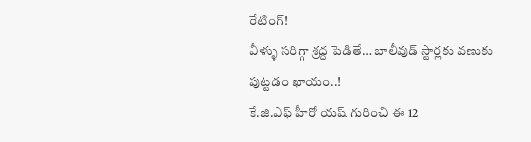రేటింగ్!
వీళ్ళు సరిగ్గా శ్రద్ద పెడితే… బాలీవుడ్ స్టార్లకు వణుకు పుట్టడం ఖాయం..!
కే.జి.ఎఫ్ హీరో యష్ గురించి ఈ 12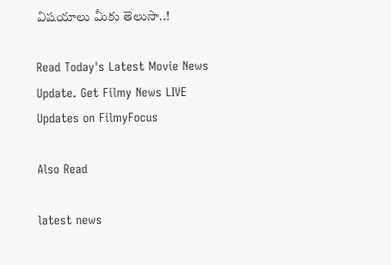విషయాలు మీకు తెలుసా..!

Read Today's Latest Movie News Update. Get Filmy News LIVE Updates on FilmyFocus

Also Read

latest news